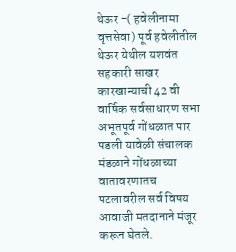थेऊर -( हवेलीनामा वृत्तसेवा) पूर्व हवेलीतील थेऊर येथील यशवंत सहकारी साखर कारखान्याची 42 वी वार्षिक सर्वसाधारण सभा अभूतपूर्व गोंधळात पार पडली यावेळी संचालक मंडळाने गोंधळाच्या वातावरणातच पटलावरील सर्व विषय आवाजी मतदानाने मंजूर करून घेतले.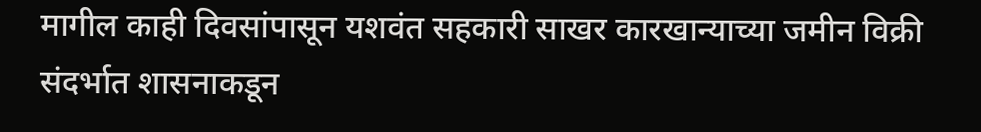मागील काही दिवसांपासून यशवंत सहकारी साखर कारखान्याच्या जमीन विक्री संदर्भात शासनाकडून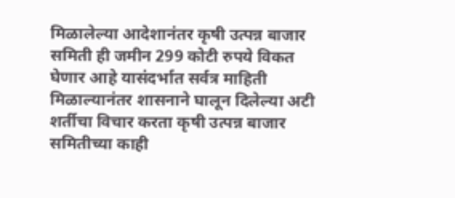मिळालेल्या आदेशानंतर कृषी उत्पन्न बाजार समिती ही जमीन 299 कोटी रुपये विकत घेणार आहे यासंदर्भात सर्वत्र माहिती मिळाल्यानंतर शासनाने घालून दिलेल्या अटी शर्तीचा विचार करता कृषी उत्पन्न बाजार समितीच्या काही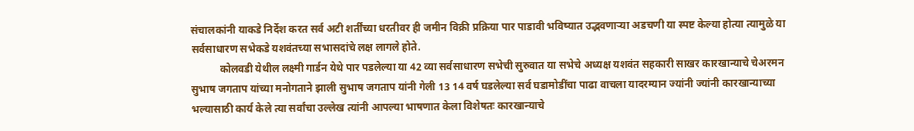संचालकांनी याकडे निर्देश करत सर्व अटी शर्तींच्या धरतीवर ही जमीन विक्री प्रक्रिया पार पाडावी भविष्यात उद्भवणाऱ्या अडचणी या स्पष्ट केल्या होत्या त्यामुळे या सर्वसाधारण सभेकडे यशवंतच्या सभासदांचे लक्ष लागले होते.
           कोलवडी येथील लक्ष्मी गार्डन येथे पार पडलेल्या या 42 व्या सर्वसाधारण सभेची सुरुवात या सभेचे अध्यक्ष यशवंत सहकारी साखर कारखान्याचे चेअरमन सुभाष जगताप यांच्या मनोगताने झाली सुभाष जगताप यांनी गेली 13 14 वर्ष घडलेल्या सर्व घडामोडींचा पाढा वाचला यादरम्यान ज्यांनी ज्यांनी कारखान्याच्या भल्यासाठी कार्य केले त्या सर्वांचा उल्लेख त्यांनी आपल्या भाषणात केला विशेषतः कारखान्याचे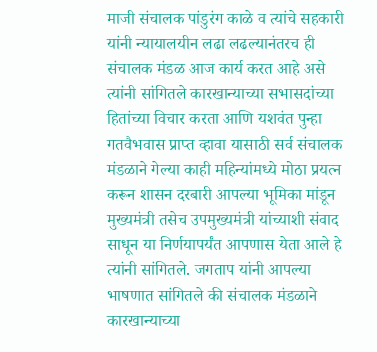माजी संचालक पांडुरंग काळे व त्यांचे सहकारी यांनी न्यायालयीन लढा लढल्यानंतरच ही संचालक मंडळ आज कार्य करत आहे असे त्यांनी सांगितले कारखान्याच्या सभासदांच्या हितांच्या विचार करता आणि यशवंत पुन्हा गतवैभवास प्राप्त व्हावा यासाठी सर्व संचालक मंडळाने गेल्या काही महिन्यांमध्ये मोठा प्रयत्न करून शासन दरबारी आपल्या भूमिका मांडून मुख्यमंत्री तसेच उपमुख्यमंत्री यांच्याशी संवाद साधून या निर्णयापर्यंत आपणास येता आले हे त्यांनी सांगितले. जगताप यांनी आपल्या भाषणात सांगितले की संचालक मंडळाने कारखान्याच्या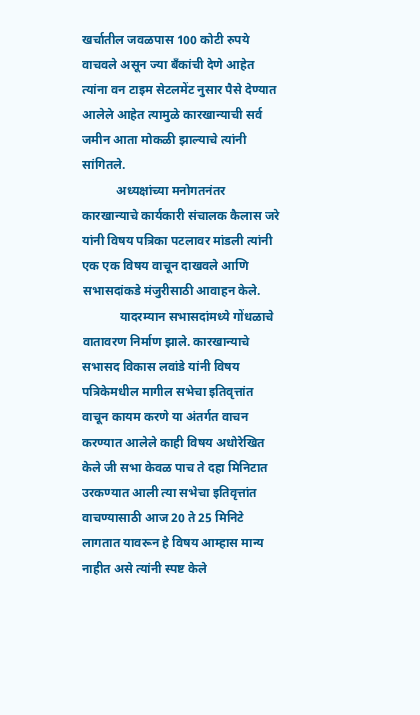खर्चातील जवळपास 100 कोटी रुपये वाचवले असून ज्या बँकांची देणे आहेत त्यांना वन टाइम सेटलमेंट नुसार पैसे देण्यात आलेले आहेत त्यामुळे कारखान्याची सर्व जमीन आता मोकळी झाल्याचे त्यांनी सांगितले.
           अध्यक्षांच्या मनोगतनंतर कारखान्याचे कार्यकारी संचालक कैलास जरे यांनी विषय पत्रिका पटलावर मांडली त्यांनी एक एक विषय वाचून दाखवले आणि सभासदांकडे मंजुरीसाठी आवाहन केले.
            यादरम्यान सभासदांमध्ये गोंधळाचे वातावरण निर्माण झाले. कारखान्याचे सभासद विकास लवांडे यांनी विषय पत्रिकेमधील मागील सभेचा इतिवृत्तांत वाचून कायम करणे या अंतर्गत वाचन करण्यात आलेले काही विषय अधोरेखित केले जी सभा केवळ पाच ते दहा मिनिटात उरकण्यात आली त्या सभेचा इतिवृत्तांत वाचण्यासाठी आज 20 ते 25 मिनिटे लागतात यावरून हे विषय आम्हास मान्य नाहीत असे त्यांनी स्पष्ट केले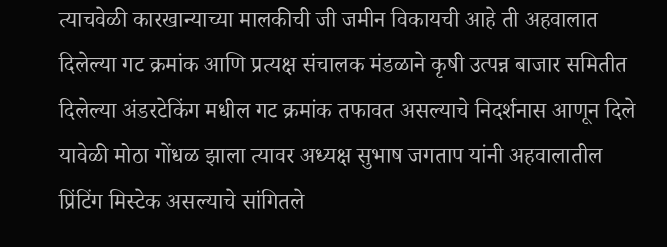त्याचवेळी कारखान्याच्या मालकीची जी जमीन विकायची आहे ती अहवालात दिलेल्या गट क्रमांक आणि प्रत्यक्ष संचालक मंडळाने कृषी उत्पन्न बाजार समितीत दिलेल्या अंडरटेकिंग मधील गट क्रमांक तफावत असल्याचे निदर्शनास आणून दिले यावेळी मोठा गोंधळ झाला त्यावर अध्यक्ष सुभाष जगताप यांनी अहवालातील प्रिंटिंग मिस्टेक असल्याचे सांगितले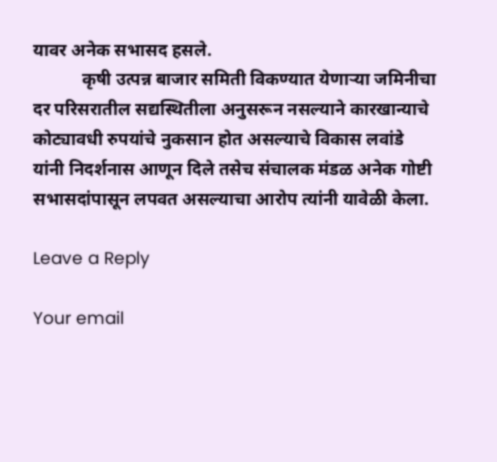यावर अनेक सभासद हसले.
           कृषी उत्पन्न बाजार समिती विकण्यात येणाऱ्या जमिनीचा दर परिसरातील सद्यस्थितीला अनुसरून नसल्याने कारखान्याचे कोट्यावधी रुपयांचे नुकसान होत असल्याचे विकास लवांडे यांनी निदर्शनास आणून दिले तसेच संचालक मंडळ अनेक गोष्टी सभासदांपासून लपवत असल्याचा आरोप त्यांनी यावेळी केला.

Leave a Reply

Your email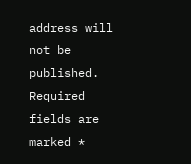address will not be published. Required fields are marked *